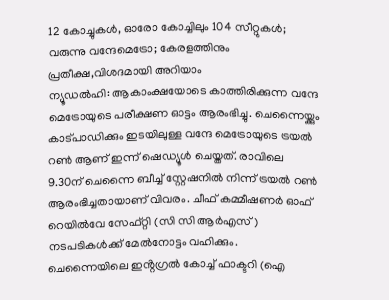12 കോച്ചുകൾ, ഓരോ കോച്ചിലും 104 സീറ്റുകൾ; വരുന്നു വന്ദേമെട്രോ; കേരളത്തിനും പ്രതീക്ഷ,വിശദമായി അറിയാം
ന്യൂഡൽഹി: ആകാംക്ഷയോടെ കാത്തിരിക്കുന്ന വന്ദേ മെട്രോയുടെ പരീക്ഷണ ഓട്ടം ആരംഭിച്ചു. ചെന്നൈയ്ക്കും കാട്പാഡിക്കും ഇടയിലുള്ള വന്ദേ മെട്രോയുടെ ട്രയൽ റൺ ആണ് ഇന്ന് ഷെഡ്യൂൾ ചെയ്തത്. രാവിലെ 9.30ന് ചെന്നൈ ബീച്ച് സ്റ്റേഷനിൽ നിന്ന് ട്രയൽ റൺ ആരംഭിച്ചതായാണ് വിവരം. ചീഫ് കമ്മീഷണർ ഓഫ് റെയിൽവേ സേഫ്റ്റി (സി സി ആർഎസ്) നടപടികൾക്ക് മേൽനോട്ടം വഹിക്കും.
ചെന്നൈയിലെ ഇൻ്റഗ്രൽ കോച്ച് ഫാക്ടറി (ഐ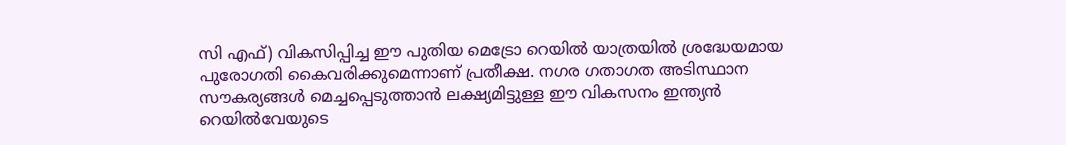സി എഫ്) വികസിപ്പിച്ച ഈ പുതിയ മെട്രോ റെയിൽ യാത്രയിൽ ശ്രദ്ധേയമായ പുരോഗതി കൈവരിക്കുമെന്നാണ് പ്രതീക്ഷ. നഗര ഗതാഗത അടിസ്ഥാന സൗകര്യങ്ങൾ മെച്ചപ്പെടുത്താൻ ലക്ഷ്യമിട്ടുള്ള ഈ വികസനം ഇന്ത്യൻ റെയിൽവേയുടെ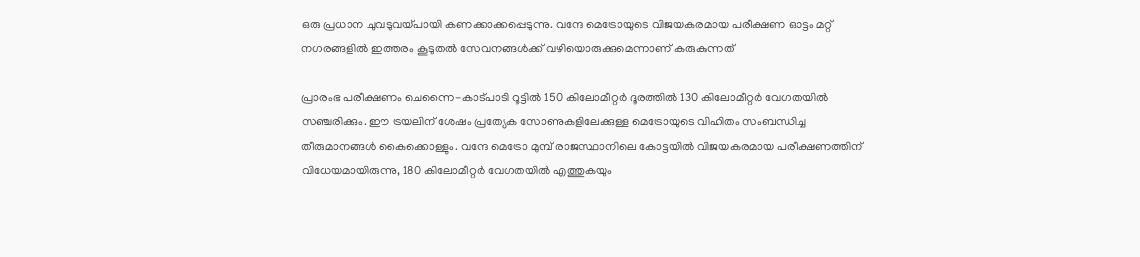ഒരു പ്രധാന ചുവടുവയ്പായി കണക്കാക്കപ്പെടുന്നു. വന്ദേ മെട്രോയുടെ വിജയകരമായ പരീക്ഷണ ഓട്ടം മറ്റ് നഗരങ്ങളിൽ ഇത്തരം കൂടുതൽ സേവനങ്ങൾക്ക് വഴിയൊരുക്കുമെന്നാണ് കരുകുന്നത്

പ്രാരംഭ പരീക്ഷണം ചെന്നൈ-കാട്പാടി റൂട്ടിൽ 150 കിലോമീറ്റർ ദൂരത്തിൽ 130 കിലോമീറ്റർ വേഗതയിൽ സഞ്ചരിക്കും. ഈ ട്രയലിന് ശേഷം പ്രത്യേക സോണുകളിലേക്കുള്ള മെട്രോയുടെ വിഹിതം സംബന്ധിച്ച തീരുമാനങ്ങൾ കൈക്കൊള്ളും. വന്ദേ മെട്രോ മുമ്പ് രാജസ്ഥാനിലെ കോട്ടയിൽ വിജയകരമായ പരീക്ഷണത്തിന് വിധേയമായിരുന്നു, 180 കിലോമീറ്റർ വേഗതയിൽ എത്തുകയും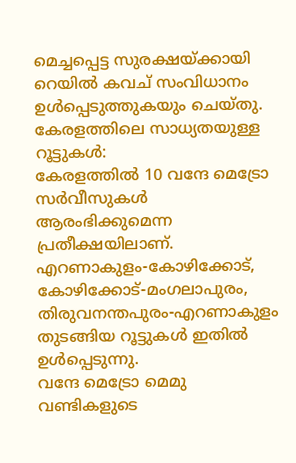മെച്ചപ്പെട്ട സുരക്ഷയ്ക്കായി റെയിൽ കവച് സംവിധാനം ഉൾപ്പെടുത്തുകയും ചെയ്തു.
കേരളത്തിലെ സാധ്യതയുള്ള റൂട്ടുകൾ:
കേരളത്തിൽ 10 വന്ദേ മെട്രോ സർവീസുകൾ ആരംഭിക്കുമെന്ന പ്രതീക്ഷയിലാണ്. എറണാകുളം-കോഴിക്കോട്, കോഴിക്കോട്-മംഗലാപുരം, തിരുവനന്തപുരം-എറണാകുളം തുടങ്ങിയ റൂട്ടുകൾ ഇതിൽ ഉൾപ്പെടുന്നു.
വന്ദേ മെട്രോ മെമു വണ്ടികളുടെ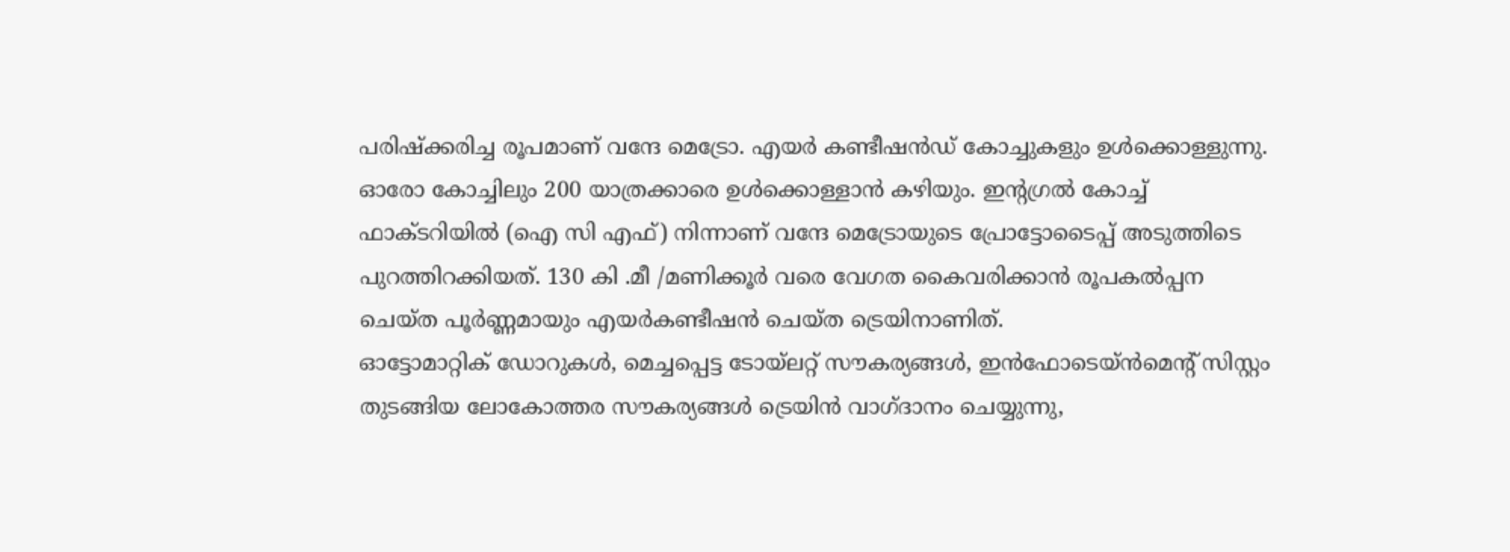പരിഷ്ക്കരിച്ച രൂപമാണ് വന്ദേ മെട്രോ. എയർ കണ്ടീഷൻഡ് കോച്ചുകളും ഉൾക്കൊള്ളുന്നു. ഓരോ കോച്ചിലും 200 യാത്രക്കാരെ ഉൾക്കൊള്ളാൻ കഴിയും. ഇൻ്റഗ്രൽ കോച്ച് ഫാക്ടറിയിൽ (ഐ സി എഫ്) നിന്നാണ് വന്ദേ മെട്രോയുടെ പ്രോട്ടോടൈപ്പ് അടുത്തിടെ പുറത്തിറക്കിയത്. 130 കി .മീ /മണിക്കൂർ വരെ വേഗത കൈവരിക്കാൻ രൂപകൽപ്പന ചെയ്ത പൂർണ്ണമായും എയർകണ്ടീഷൻ ചെയ്ത ട്രെയിനാണിത്.
ഓട്ടോമാറ്റിക് ഡോറുകൾ, മെച്ചപ്പെട്ട ടോയ്ലറ്റ് സൗകര്യങ്ങൾ, ഇൻഫോടെയ്ൻമെൻ്റ് സിസ്റ്റം തുടങ്ങിയ ലോകോത്തര സൗകര്യങ്ങൾ ട്രെയിൻ വാഗ്ദാനം ചെയ്യുന്നു,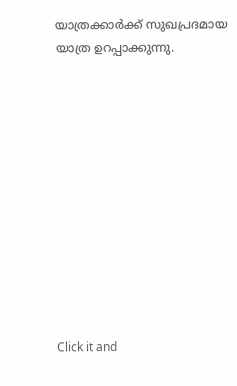യാത്രക്കാർക്ക് സുഖപ്രദമായ യാത്ര ഉറപ്പാക്കുന്നു.












Click it and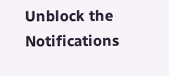Unblock the Notifications